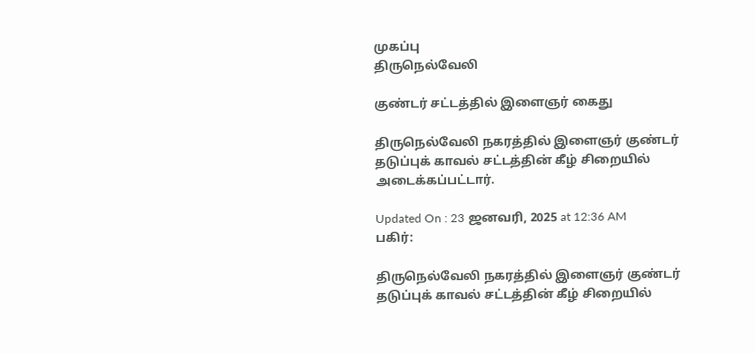முகப்பு
திருநெல்வேலி

குண்டர் சட்டத்தில் இளைஞர் கைது

திருநெல்வேலி நகரத்தில் இளைஞர் குண்டர் தடுப்புக் காவல் சட்டத்தின் கீழ் சிறையில் அடைக்கப்பட்டார்.

Updated On : 23 ஜனவரி, 2025 at 12:36 AM
பகிர்:

திருநெல்வேலி நகரத்தில் இளைஞர் குண்டர் தடுப்புக் காவல் சட்டத்தின் கீழ் சிறையில்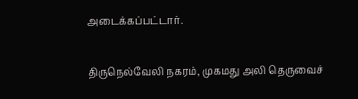அடைக்கப்பட்டார்.

திருநெல்வேலி நகரம், முகமது அலி தெருவைச்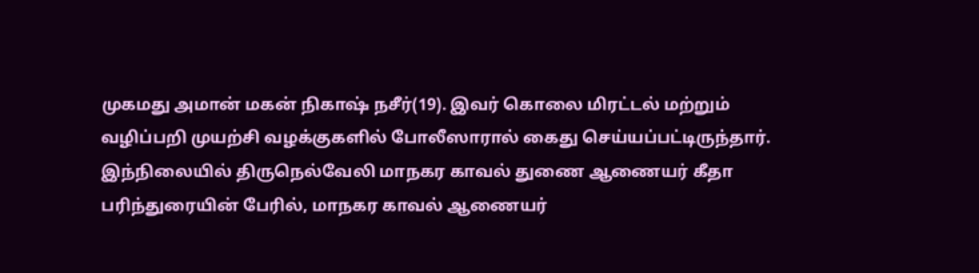முகமது அமான் மகன் நிகாஷ் நசீர்(19). இவர் கொலை மிரட்டல் மற்றும் வழிப்பறி முயற்சி வழக்குகளில் போலீஸாரால் கைது செய்யப்பட்டிருந்தார். இந்நிலையில் திருநெல்வேலி மாநகர காவல் துணை ஆணையர் கீதா பரிந்துரையின் பேரில், மாநகர காவல் ஆணையர்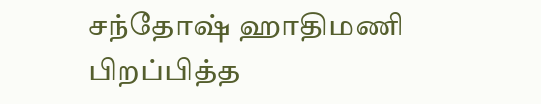சந்தோஷ் ஹாதிமணி பிறப்பித்த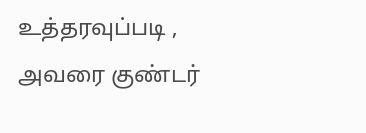உத்தரவுப்படி , அவரை குண்டர்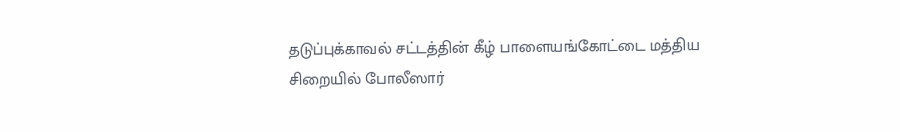தடுப்புக்காவல் சட்டத்தின் கீழ் பாளையங்கோட்டை மத்திய சிறையில் போலீஸார்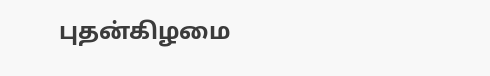புதன்கிழமை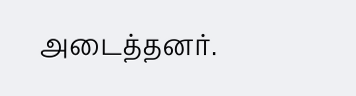அடைத்தனர்.